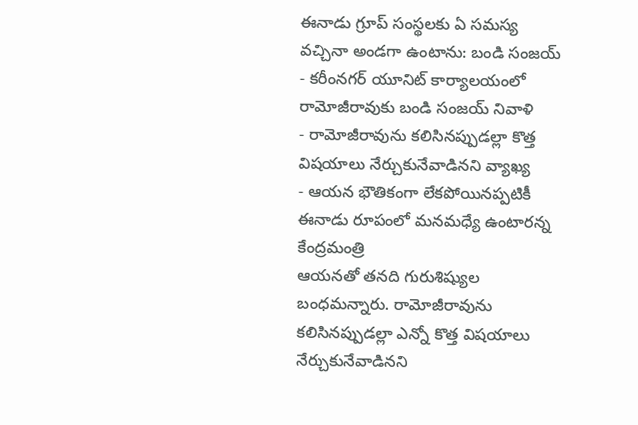ఈనాడు గ్రూప్ సంస్థలకు ఏ సమస్య వచ్చినా అండగా ఉంటాను: బండి సంజయ్
- కరీంనగర్ యూనిట్ కార్యాలయంలో రామోజీరావుకు బండి సంజయ్ నివాళి
- రామోజీరావును కలిసినప్పుడల్లా కొత్త విషయాలు నేర్చుకునేవాడినని వ్యాఖ్య
- ఆయన భౌతికంగా లేకపోయినప్పటికీ ఈనాడు రూపంలో మనమధ్యే ఉంటారన్న కేంద్రమంత్రి
ఆయనతో తనది గురుశిష్యుల బంధమన్నారు. రామోజీరావును కలిసినప్పుడల్లా ఎన్నో కొత్త విషయాలు నేర్చుకునేవాడినని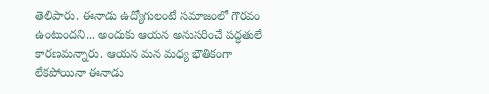తెలిపారు. ఈనాడు ఉద్యోగులంటే సమాజంలో గౌరవం ఉంటుందని... అందుకు ఆయన అనుసరించే పద్ధతులే కారణమన్నారు. ఆయన మన మధ్య భౌతికంగా లేకపోయినా ఈనాడు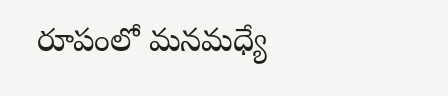రూపంలో మనమధ్యే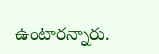ఉంటారన్నారు.